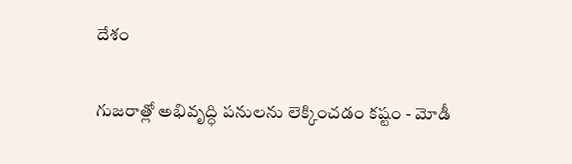దేశం

గుజరాత్లో అభివృద్ధి పనులను లెక్కించడం కష్టం - మోడీ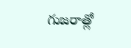గుజరాత్లో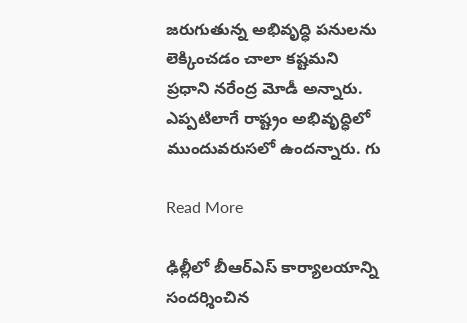జరుగుతున్న అభివృద్ధి పనులను లెక్కించడం చాలా కష్టమని ప్రధాని నరేంద్ర మోడీ అన్నారు. ఎప్పటిలాగే రాష్ట్రం అభివృద్ధిలో ముందువరుసలో ఉందన్నారు. గు

Read More

ఢిల్లీలో బీఆర్ఎస్ కార్యాలయాన్ని సందర్శించిన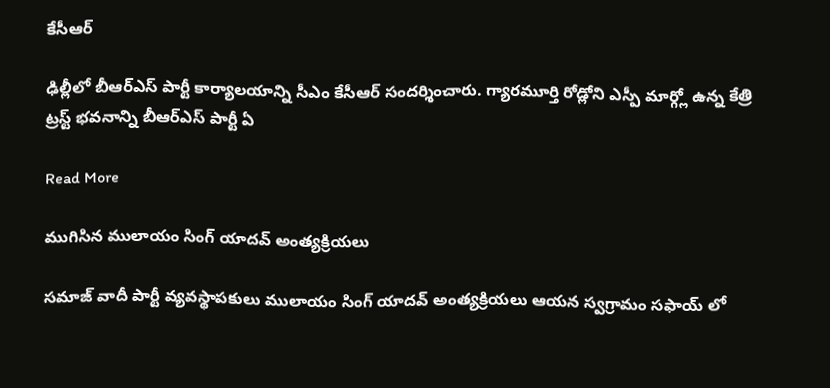కేసీఆర్

ఢిల్లీలో బీఆర్ఎస్ పార్టీ కార్యాలయాన్ని సీఎం కేసీఆర్ సందర్శించారు. గ్యారమూర్తి రోడ్లోని ఎస్పీ మార్గ్లో ఉన్న కేత్రి ట్రస్ట్ భవనాన్ని బీఆర్ఎస్ పార్టీ ఏ

Read More

ముగిసిన ములాయం సింగ్ యాదవ్ అంత్యక్రియలు

సమాజ్ వాదీ పార్టీ వ్యవస్థాపకులు ములాయం సింగ్ యాదవ్ అంత్యక్రియలు ఆయన స్వగ్రామం సఫాయ్ లో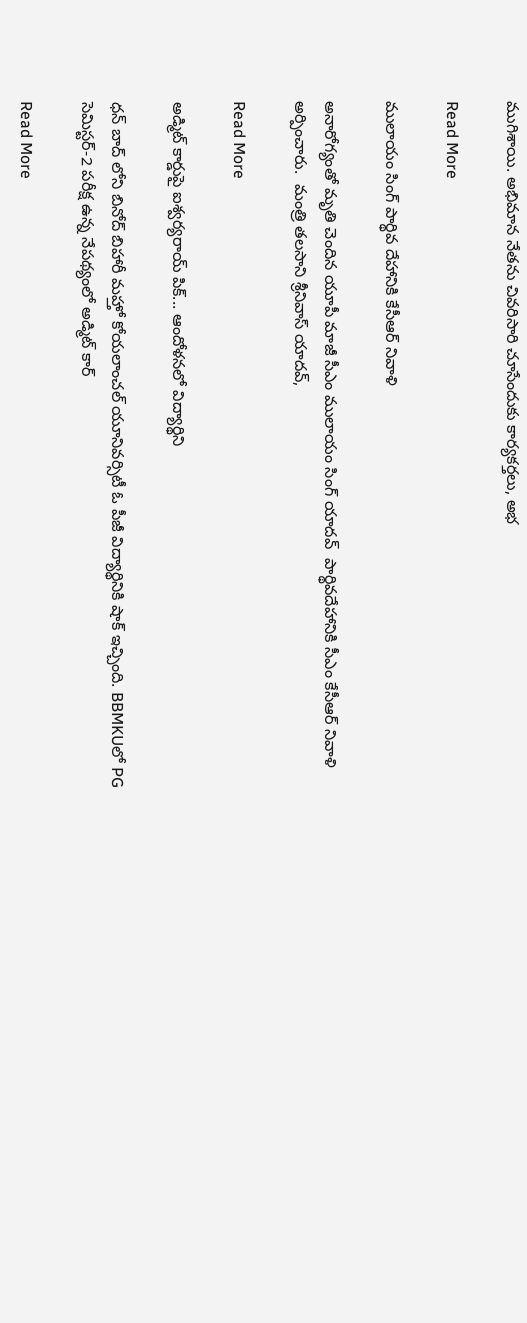ముగిశాయి. అభిమాన నేతను చివరిసారి చూసేందుకు కార్యకర్తలు, అభ

Read More

ములాయం సింగ్ పార్థివ దేహానికి కేసీఆర్ నివాళి

అనారోగ్యంతో మృతి చెందిన యూపీ మాజీ సీఎం ములాయం సింగ్ యాదవ్  పార్థివదేహానికి సీఎం కేసీఆర్ నివాళి అర్పించారు.  మంత్రి తలసాని శ్రీనివాస్ యాదవ్,

Read More

అడ్మిట్ కార్డుపై ఐశ్వర్యరాయ్ పిక్... ఆందోళనలో విద్యార్థిని

ధన్ బాద్ లోని బినోద్ బిహారీ మహ్తో కోయలాంచల్ యూనివర్సిటీ ఓ పీజీ విద్యార్థినికి షాక్ ఇచ్చింది. BBMKUలో PG సెమిస్టర్-2 పరీక్ష ఉన్న నేపథ్యంలో అడ్మిట్ కార్

Read More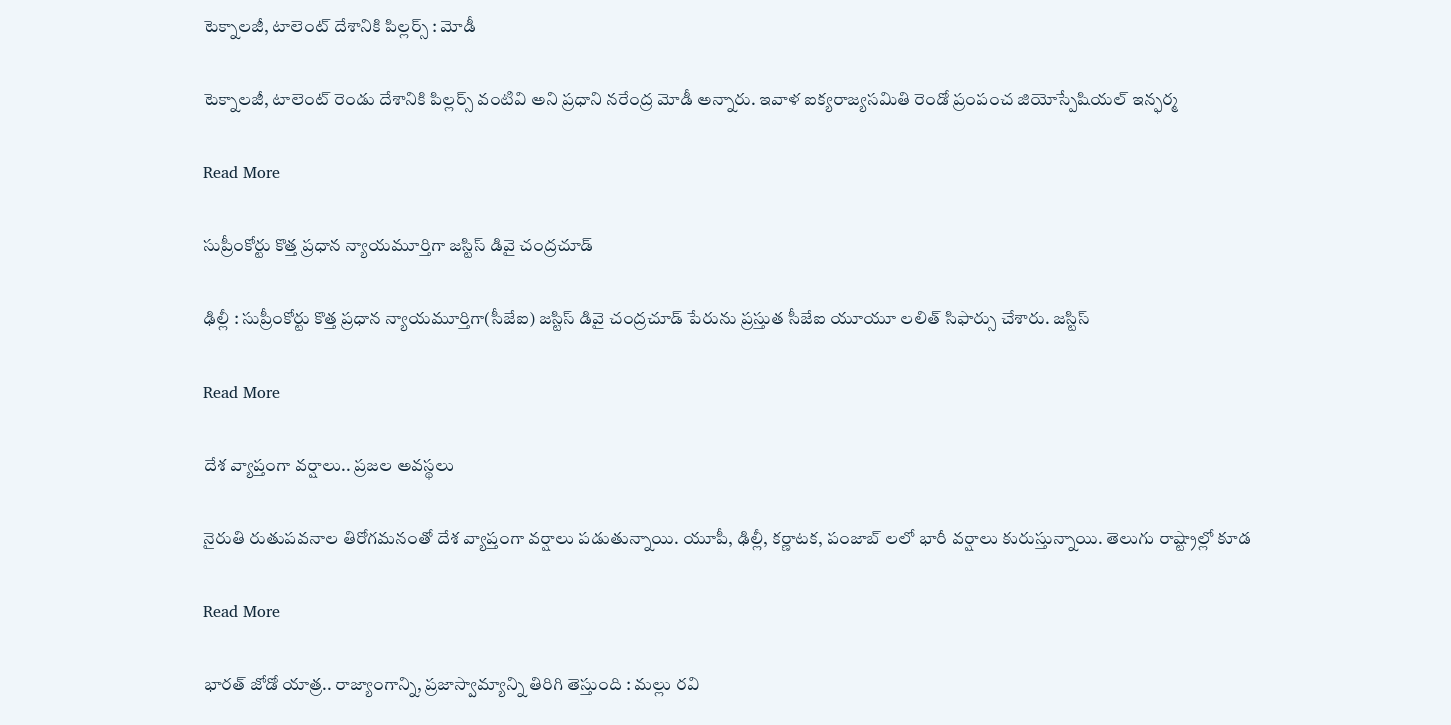టెక్నాలజీ, టాలెంట్ దేశానికి పిల్లర్స్ : మోడీ

టెక్నాలజీ, టాలెంట్ రెండు దేశానికి పిల్లర్స్ వంటివి అని ప్రధాని నరేంద్ర మోడీ అన్నారు. ఇవాళ ఐక్యరాజ్యసమితి రెండో ప్రంపంచ జియోస్పేషియల్ ఇన్ఫర్మ

Read More

సుప్రీంకోర్టు కొత్త ప్రధాన న్యాయమూర్తిగా జస్టిస్‌ డివై చంద్రచూడ్‌

ఢిల్లీ : సుప్రీంకోర్టు కొత్త ప్రధాన న్యాయమూర్తిగా(సీజేఐ) జస్టిస్‌ డివై చంద్రచూడ్‌ పేరును ప్రస్తుత సీజేఐ యూయూ లలిత్ సిఫార్సు చేశారు. జస్టిస్

Read More

దేశ వ్యాప్తంగా వర్షాలు.. ప్రజల అవస్థలు

నైరుతి రుతుపవనాల తిరోగమనంతో దేశ వ్యాప్తంగా వర్షాలు పడుతున్నాయి. యూపీ, ఢిల్లీ, కర్ణాటక, పంజాబ్ లలో భారీ వర్షాలు కురుస్తున్నాయి. తెలుగు రాష్ట్రాల్లో కూడ

Read More

భారత్ జోడో యాత్ర.. రాజ్యాంగాన్ని, ప్రజాస్వామ్యాన్ని తిరిగి తెస్తుంది : మల్లు రవి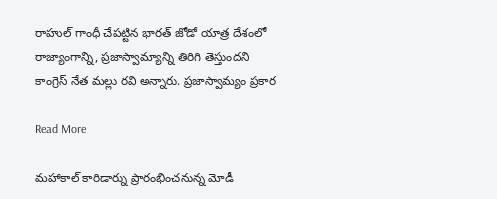రాహుల్ గాంధీ చేపట్టిన భారత్ జోడో యాత్ర దేశంలో రాజ్యాంగాన్ని, ప్రజాస్వామ్యాన్ని తిరిగి తెస్తుందని కాంగ్రెస్ నేత మల్లు రవి అన్నారు. ప్రజాస్వామ్యం ప్రకార

Read More

మహాకాల్ కారిడార్ను ప్రారంభించనున్న మోడీ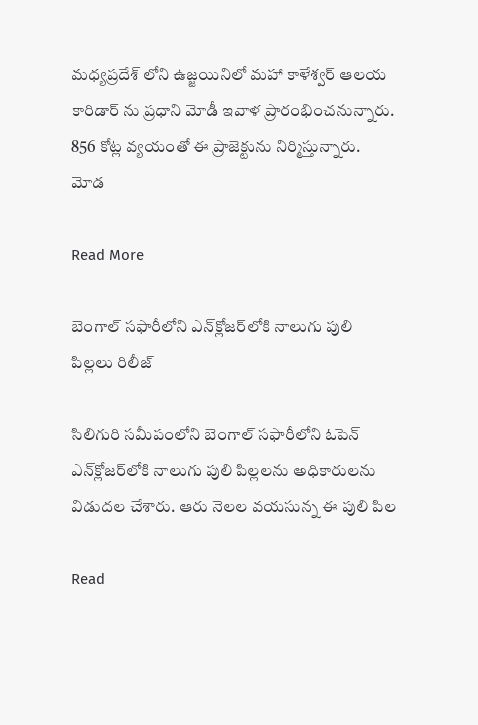మధ్యప్రదేశ్ లోని ఉజ్జయినిలో మహా కాళేశ్వర్ ఆలయ కారిడార్ ను ప్రధాని మోడీ ఇవాళ ప్రారంభించనున్నారు. 856 కోట్ల వ్యయంతో ఈ ప్రాజెక్టును నిర్మిస్తున్నారు. మోడ

Read More

బెంగాల్ సఫారీలోని ఎన్‌క్లోజర్‌లోకి నాలుగు పులి పిల్లలు రిలీజ్

సిలిగురి సమీపంలోని బెంగాల్ సఫారీలోని ఓపెన్ ఎన్‌క్లోజర్‌లోకి నాలుగు పులి పిల్లలను అధికారులను  విడుదల చేశారు. ఆరు నెలల వయసున్న ఈ పులి పిల

Read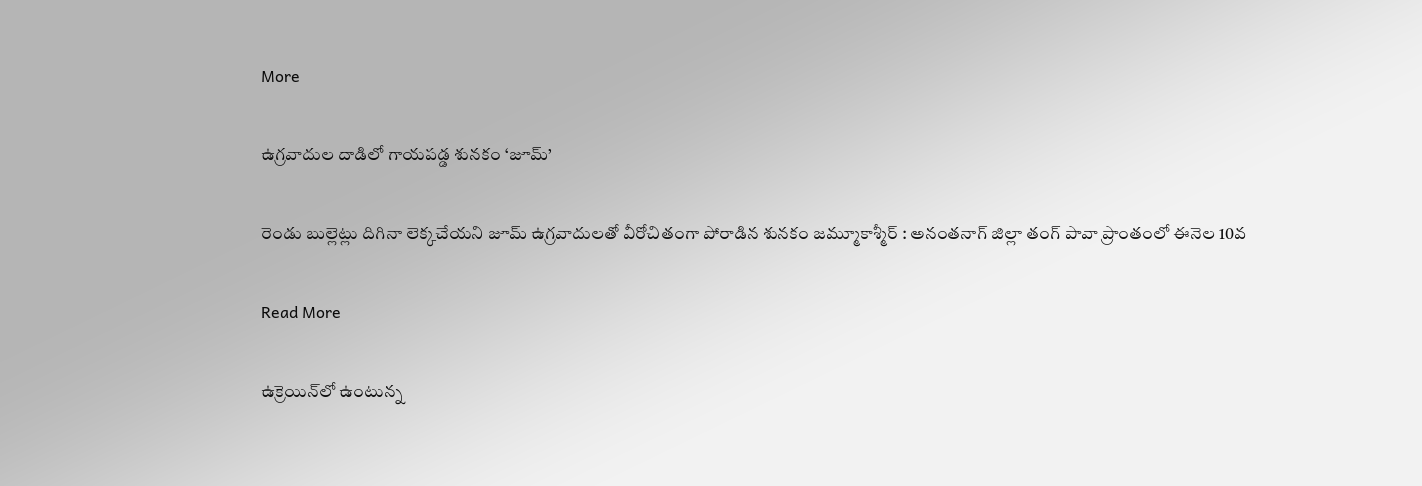More

ఉగ్రవాదుల దాడిలో గాయపడ్డ శునకం ‘జూమ్’

రెండు బుల్లెట్లు దిగినా లెక్కచేయని జూమ్ ఉగ్రవాదులతో వీరోచితంగా పోరాడిన శునకం జమ్మూకాశ్మీర్‌ : అనంతనాగ్ జిల్లా తంగ్ పావా ప్రాంతంలో ఈనెల 10వ

Read More

ఉక్రెయిన్‌లో ఉంటున్న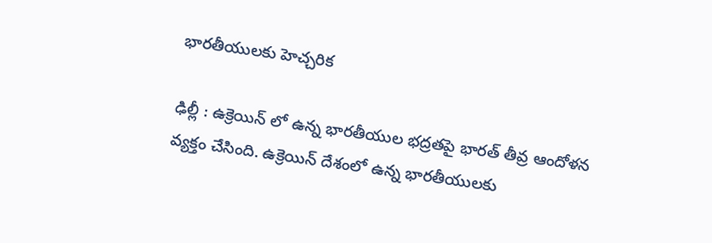భారతీయులకు హెచ్చరిక

ఢిల్లీ : ఉక్రెయిన్ లో ఉన్న భారతీయుల భద్రతపై భారత్ తీవ్ర ఆందోళన వ్యక్తం చేసింది. ఉక్రెయిన్ దేశంలో ఉన్న భారతీయులకు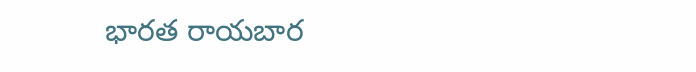భారత రాయబార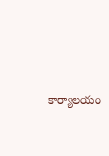కార్యాలయం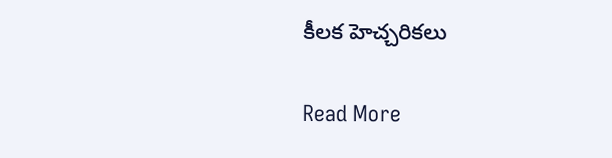కీలక హెచ్చరికలు

Read More